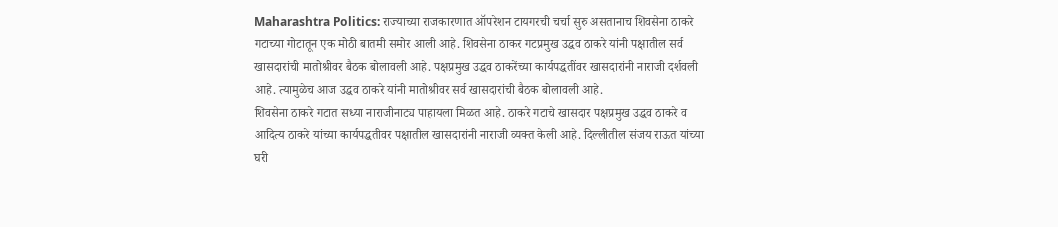Maharashtra Politics: राज्याच्या राजकारणात ऑपरेशन टायगरची चर्चा सुरु असतानाच शिवसेना ठाकरे गटाच्या गोटातून एक मोठी बातमी समोर आली आहे. शिवसेना ठाकर गटप्रमुख उद्धव ठाकरे यांनी पक्षातील सर्व खासदारांची मातोश्रीवर बैठक बोलावली आहे. पक्षप्रमुख उद्धव ठाकरेंच्या कार्यपद्धतींवर खासदारांनी नाराजी दर्शवली आहे. त्यामुळेच आज उद्धव ठाकरे यांनी मातोश्रीवर सर्व खासदारांची बैठक बोलावली आहे.
शिवसेना ठाकरे गटात सध्या नाराजीनाट्य पाहायला मिळत आहे. ठाकरे गटाचे खासदार पक्षप्रमुख उद्धव ठाकरे व आदित्य ठाकरे यांच्या कार्यपद्धतीवर पक्षातील खासदारांनी नाराजी व्यक्त केली आहे. दिल्लीतील संजय राऊत यांच्या घरी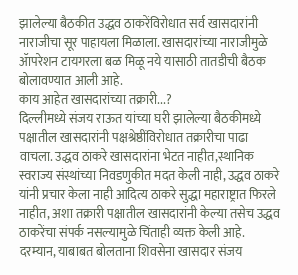झालेल्या बैठकीत उद्धव ठाकरेंविरोधात सर्व खासदारांनी नाराजीचा सूर पाहायला मिळाला. खासदारांच्या नाराजीमुळे ॲापरेशन टायगरला बळ मिळू नये यासाठी तातडीची बैठक बोलावण्यात आली आहे.
काय आहेत खासदारांच्या तक्रारी...?
दिल्लीमध्ये संजय राऊत यांच्या घरी झालेल्या बैठकीमध्ये पक्षातील खासदारांनी पक्षश्रेष्ठींविरोधात तक्रारीचा पाढा वाचला. उद्धव ठाकरे खासदारांना भेटत नाहीत,स्थानिक स्वराज्य संस्थांच्या निवडणुकीत मदत केली नाही, उद्धव ठाकरे यांनी प्रचार केला नाही आदित्य ठाकरे सुद्धा महाराष्ट्रात फिरले नाहीत, अशा तक्रारी पक्षातील खासदारांनी केल्या तसेच उद्धव ठाकरेंचा संपर्क नसल्यामुळे चिंताही व्यक्त केली आहे.
दरम्यान, याबाबत बोलताना शिवसेना खासदार संजय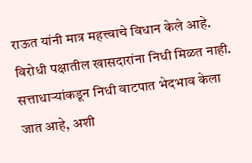राऊत यांनी मात्र महत्त्वाचे विधान केले आहे. विरोधी पक्षातील खासदारांना निधी मिळत नाही. सत्ताधाऱ्यांकडून निधी वाटपात भेदभाव केला जात आहे, अशी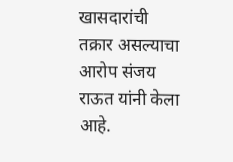खासदारांची तक्रार असल्याचा आरोप संजय राऊत यांनी केला आहे.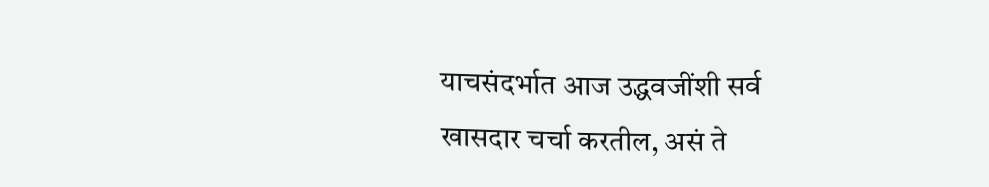याचसंदर्भात आज उद्धवजींशी सर्व खासदार चर्चा करतील, असं ते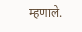म्हणाले.